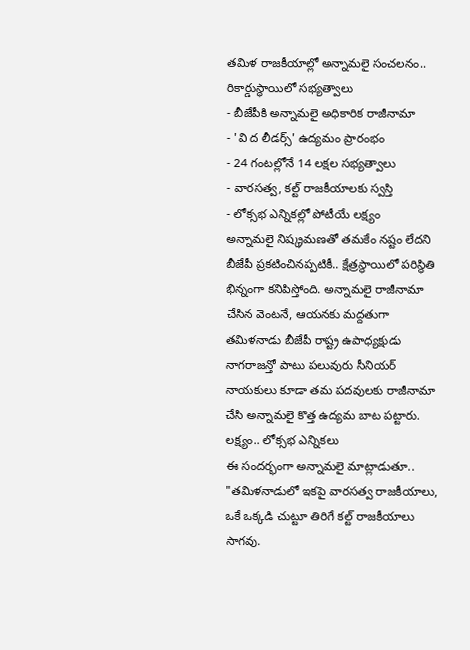తమిళ రాజకీయాల్లో అన్నామలై సంచలనం.. రికార్డుస్థాయిలో సభ్యత్వాలు
- బీజేపీకి అన్నామలై అధికారిక రాజీనామా
- 'వి ద లీడర్స్' ఉద్యమం ప్రారంభం
- 24 గంటల్లోనే 14 లక్షల సభ్యత్వాలు
- వారసత్వ, కల్ట్ రాజకీయాలకు స్వస్తి
- లోక్సభ ఎన్నికల్లో పోటీయే లక్ష్యం
అన్నామలై నిష్క్రమణతో తమకేం నష్టం లేదని బీజేపీ ప్రకటించినప్పటికీ.. క్షేత్రస్థాయిలో పరిస్థితి భిన్నంగా కనిపిస్తోంది. అన్నామలై రాజీనామా చేసిన వెంటనే, ఆయనకు మద్దతుగా తమిళనాడు బీజేపీ రాష్ట్ర ఉపాధ్యక్షుడు నాగరాజన్తో పాటు పలువురు సీనియర్ నాయకులు కూడా తమ పదవులకు రాజీనామా చేసి అన్నామలై కొత్త ఉద్యమ బాట పట్టారు.
లక్ష్యం.. లోక్సభ ఎన్నికలు
ఈ సందర్భంగా అన్నామలై మాట్లాడుతూ.. "తమిళనాడులో ఇకపై వారసత్వ రాజకీయాలు, ఒకే ఒక్కడి చుట్టూ తిరిగే కల్ట్ రాజకీయాలు సాగవు.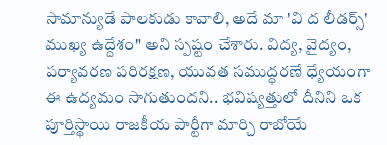సామాన్యుడే పాలకుడు కావాలి, అదే మా 'వి ద లీడర్స్' ముఖ్య ఉద్దేశం" అని స్పష్టం చేశారు. విద్య, వైద్యం, పర్యావరణ పరిరక్షణ, యువత సముద్ధరణే ధ్యేయంగా ఈ ఉద్యమం సాగుతుందని.. భవిష్యత్తులో దీనిని ఒక పూర్తిస్థాయి రాజకీయ పార్టీగా మార్చి రాబోయే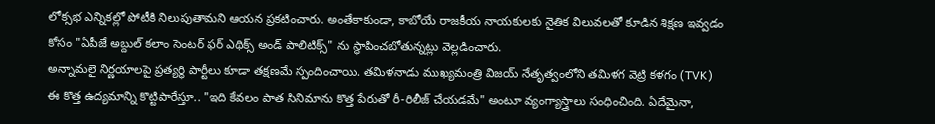లోక్సభ ఎన్నికల్లో పోటీకి నిలుపుతామని ఆయన ప్రకటించారు. అంతేకాకుండా, కాబోయే రాజకీయ నాయకులకు నైతిక విలువలతో కూడిన శిక్షణ ఇవ్వడం కోసం "ఏపీజే అబ్దుల్ కలాం సెంటర్ ఫర్ ఎథిక్స్ అండ్ పాలిటిక్స్" ను స్థాపించబోతున్నట్లు వెల్లడించారు.
అన్నామలై నిర్ణయాలపై ప్రత్యర్థి పార్టీలు కూడా తక్షణమే స్పందించాయి. తమిళనాడు ముఖ్యమంత్రి విజయ్ నేతృత్వంలోని తమిళగ వెట్రి కళగం (TVK) ఈ కొత్త ఉద్యమాన్ని కొట్టిపారేస్తూ.. "ఇది కేవలం పాత సినిమాను కొత్త పేరుతో రీ-రిలీజ్ చేయడమే" అంటూ వ్యంగ్యాస్త్రాలు సంధించింది. ఏదేమైనా,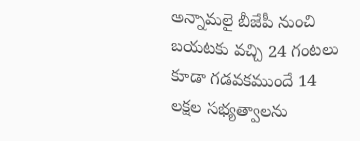అన్నామలై బీజేపీ నుంచి బయటకు వచ్చి 24 గంటలు కూడా గడవకముందే 14 లక్షల సభ్యత్వాలను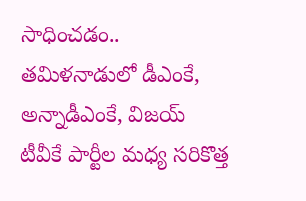సాధించడం.. తమిళనాడులో డీఎంకే, అన్నాడీఎంకే, విజయ్ టీవీకే పార్టీల మధ్య సరికొత్త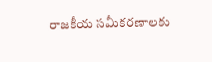రాజకీయ సమీకరణాలకు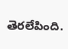తెరలేపింది.